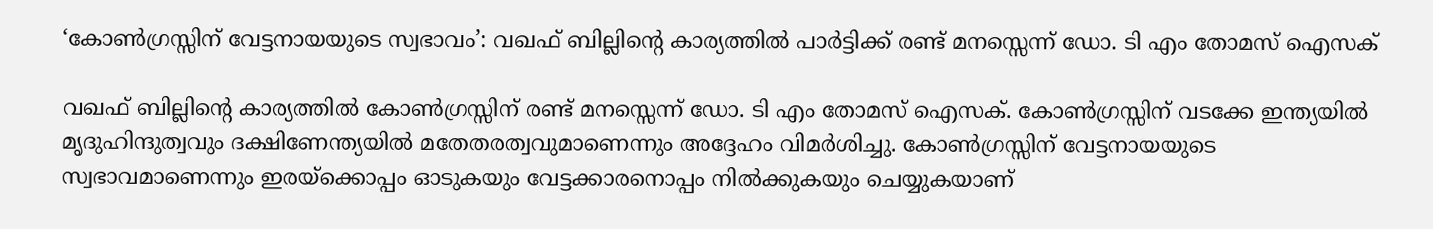‘കോൺഗ്രസ്സിന് വേട്ടനായയുടെ സ്വഭാവം’: വഖഫ് ബില്ലിൻ്റെ കാര്യത്തിൽ പാർട്ടിക്ക് രണ്ട് മനസ്സെന്ന് ഡോ. ടി എം തോമസ് ഐസക്

വഖഫ് ബില്ലിൻ്റെ കാര്യത്തിൽ കോൺഗ്രസ്സിന് രണ്ട് മനസ്സെന്ന് ഡോ. ടി എം തോമസ് ഐസക്. കോൺഗ്രസ്സിന് വടക്കേ ഇന്ത്യയിൽ മൃദുഹിന്ദുത്വവും ദക്ഷിണേന്ത്യയിൽ മതേതരത്വവുമാണെന്നും അദ്ദേഹം വിമർശിച്ചു. കോൺഗ്രസ്സിന് വേട്ടനായയുടെ സ്വഭാവമാണെന്നും ഇരയ്ക്കൊപ്പം ഓടുകയും വേട്ടക്കാരനൊപ്പം നിൽക്കുകയും ചെയ്യുകയാണ്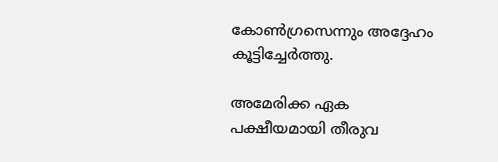കോൺഗ്രസെന്നും അദ്ദേഹം കൂട്ടിച്ചേർത്തു.

അമേരിക്ക ഏക പക്ഷീയമായി തീരുവ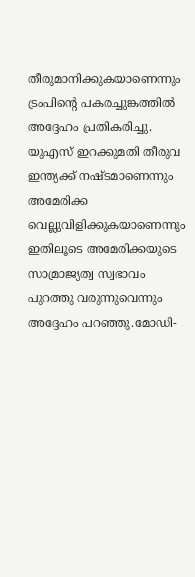തീരുമാനിക്കുകയാണെന്നും ട്രംപിൻ്റെ പകരച്ചുങ്കത്തിൽ അദ്ദേഹം പ്രതികരിച്ചു. യുഎസ് ഇറക്കുമതി തീരുവ ഇന്ത്യക്ക് നഷ്ടമാണെന്നും അമേരിക്ക വെല്ലുവിളിക്കുകയാണെന്നും ഇതിലൂടെ അമേരിക്കയുടെ സാമ്രാജ്യത്വ സ്വഭാവം പുറത്തു വരുന്നുവെന്നും അദ്ദേഹം പറഞ്ഞു.മോഡി-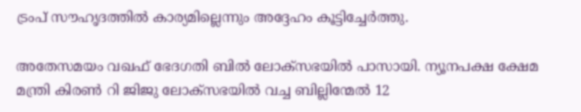ട്രംപ് സൗഹൃദത്തിൽ കാര്യമില്ലെന്നും അദ്ദേഹം കൂട്ടിച്ചേർത്തു.

അതേസമയം വഖഫ് ഭേദഗതി ബിൽ ലോക്സഭയിൽ പാസായി. ന്യൂനപക്ഷ ക്ഷേമ മന്ത്രി കിരൺ റി ജിജു ലോക്സഭയിൽ വച്ച ബില്ലിന്മേൽ 12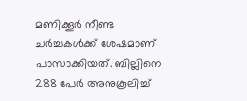മണിക്കൂർ നീണ്ട ചർച്ചകൾക്ക് ശേഷമാണ് പാസാക്കിയത്. ബില്ലിനെ 288 പേർ അനുകൂലിച്ച്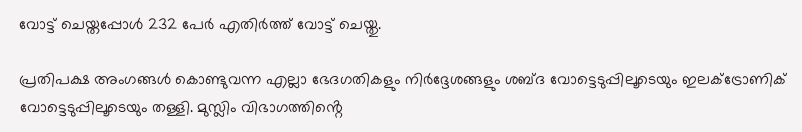വോട്ട് ചെയ്തപ്പോൾ 232 പേർ എതിർത്ത് വോട്ട് ചെയ്തു.

പ്രതിപക്ഷ അംഗങ്ങൾ കൊണ്ടുവന്ന എല്ലാ ഭേദഗതികളും നിർദ്ദേശങ്ങളും ശബ്ദ വോട്ടെടുപ്പിലൂടെയും ഇലക്ട്രോണിക് വോട്ടെടുപ്പിലൂടെയും തള്ളി. മുസ്ലിം വിഭാഗത്തിൻ്റെ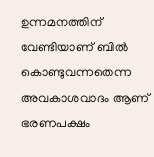ഉന്നമനത്തിന് വേണ്ടിയാണ് ബിൽ കൊണ്ടുവന്നതെന്ന അവകാശവാദം ആണ് ഭരണപക്ഷം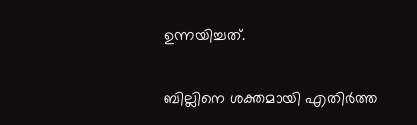ഉന്നയിച്ചത്.

ബില്ലിനെ ശക്തമായി എതിർത്ത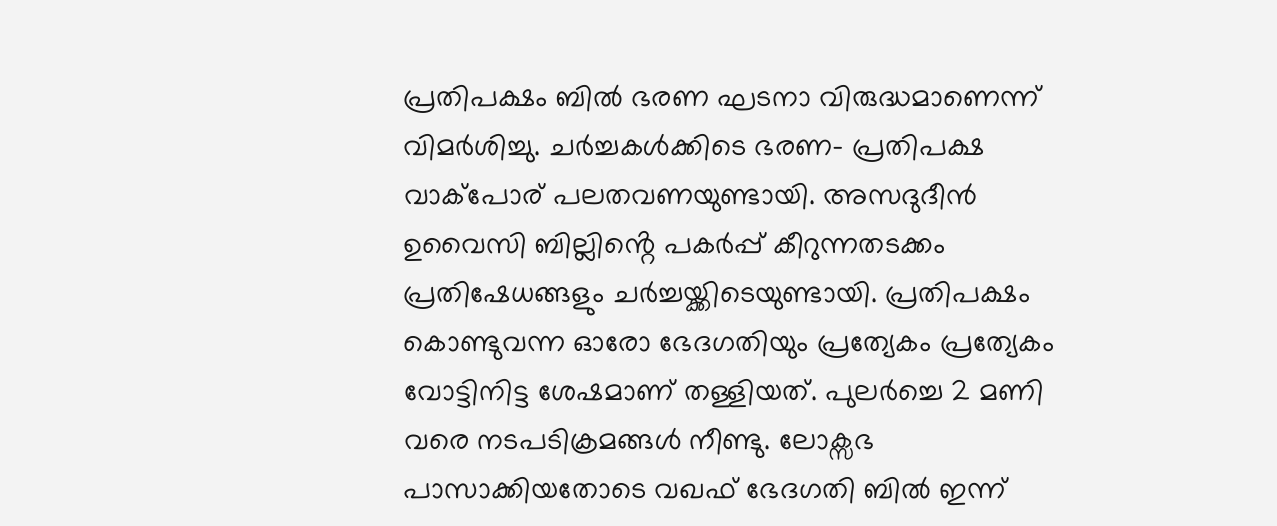പ്രതിപക്ഷം ബിൽ ഭരണ ഘടനാ വിരുദ്ധമാണെന്ന് വിമർശിച്ചു. ചർച്ചകൾക്കിടെ ഭരണ- പ്രതിപക്ഷ വാക്പോര് പലതവണയുണ്ടായി. അസദുദീൻ ഉവൈസി ബില്ലിൻ്റെ പകർപ്പ് കീറുന്നതടക്കം പ്രതിഷേധങ്ങളും ചർച്ചയ്ക്കിടെയുണ്ടായി. പ്രതിപക്ഷം കൊണ്ടുവന്ന ഓരോ ഭേദഗതിയും പ്രത്യേകം പ്രത്യേകം വോട്ടിനിട്ട ശേഷമാണ് തള്ളിയത്. പുലർച്ചെ 2 മണി വരെ നടപടിക്രമങ്ങൾ നീണ്ടു. ലോക്സഭ പാസാക്കിയതോടെ വഖഫ് ഭേദഗതി ബിൽ ഇന്ന്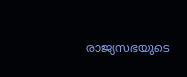രാജ്യസഭയുടെ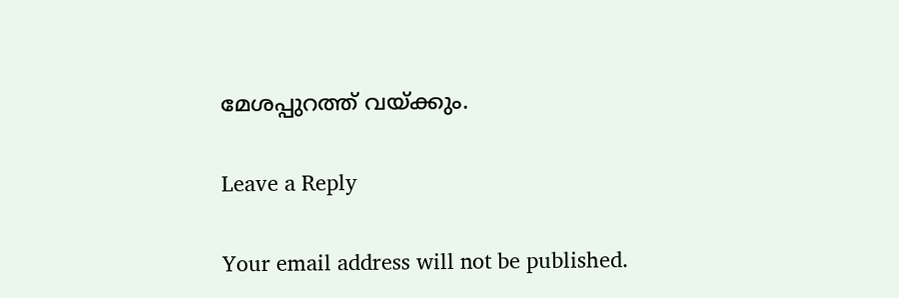മേശപ്പുറത്ത് വയ്ക്കും.

Leave a Reply

Your email address will not be published.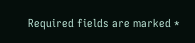Required fields are marked *